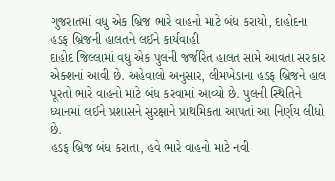ગુજરાતમાં વધુ એક બ્રિજ ભારે વાહનો માટે બંધ કરાયો, દાહોદના હડફ બ્રિજની હાલતને લઈને કાર્યવાહી
દાહોદ જિલ્લામાં વધુ એક પુલની જર્જરિત હાલત સામે આવતા સરકાર એક્શનાં આવી છે. અહેવાલો અનુસાર, લીમખેડાના હડફ બ્રિજને હાલ પૂરતો ભારે વાહનો માટે બંધ કરવામાં આવ્યો છે. પુલની સ્થિતિને ધ્યાનમાં લઈને પ્રશાસને સુરક્ષાને પ્રાથમિકતા આપતાં આ નિર્ણય લીધો છે.
હડફ બ્રિજ બંધ કરાતા, હવે ભારે વાહનો માટે નવી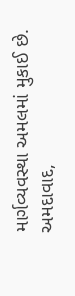માર્ગવ્યવસ્થા અમલમાં મુકાઈ છે. અમદાવાદ,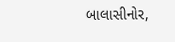બાલાસીનોર,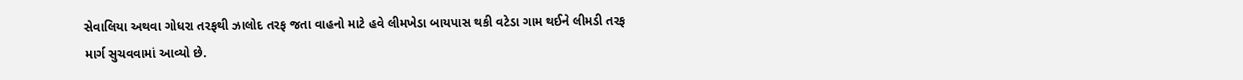સેવાલિયા અથવા ગોધરા તરફથી ઝાલોદ તરફ જતા વાહનો માટે હવે લીમખેડા બાયપાસ થકી વટેડા ગામ થઈને લીમડી તરફ માર્ગ સુચવવામાં આવ્યો છે.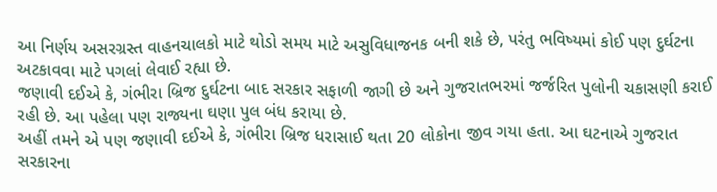આ નિર્ણય અસરગ્રસ્ત વાહનચાલકો માટે થોડો સમય માટે અસુવિધાજનક બની શકે છે, પરંતુ ભવિષ્યમાં કોઈ પણ દુર્ઘટના અટકાવવા માટે પગલાં લેવાઈ રહ્યા છે.
જણાવી દઈએ કે, ગંભીરા બ્રિજ દુર્ઘટના બાદ સરકાર સફાળી જાગી છે અને ગુજરાતભરમાં જર્જરિત પુલોની ચકાસણી કરાઈ રહી છે. આ પહેલા પણ રાજ્યના ઘણા પુલ બંધ કરાયા છે.
અહીં તમને એ પણ જણાવી દઈએ કે, ગંભીરા બ્રિજ ધરાસાઈ થતા 20 લોકોના જીવ ગયા હતા. આ ઘટનાએ ગુજરાત સરકારના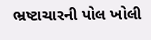ભ્રષ્ટાચારની પોલ ખોલી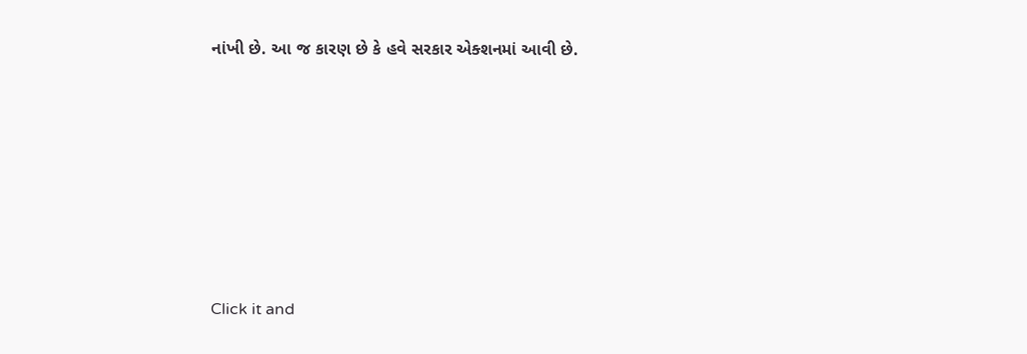નાંખી છે. આ જ કારણ છે કે હવે સરકાર એક્શનમાં આવી છે.












Click it and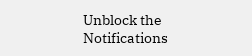Unblock the Notifications